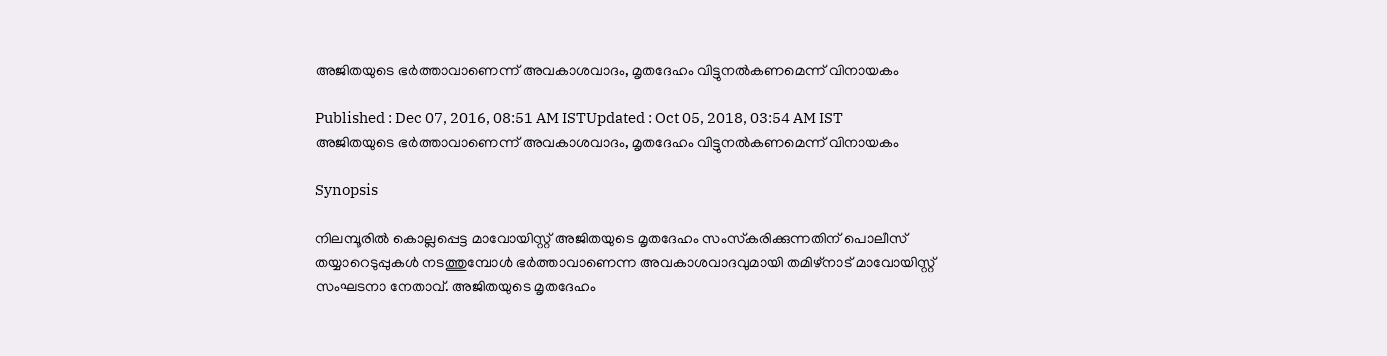അജിതയുടെ ഭര്‍ത്താവാണെന്ന് അവകാശവാദം, മൃതദേഹം വിട്ടുനല്‍കണമെന്ന് വിനായകം

Published : Dec 07, 2016, 08:51 AM ISTUpdated : Oct 05, 2018, 03:54 AM IST
അജിതയുടെ ഭര്‍ത്താവാണെന്ന് അവകാശവാദം, മൃതദേഹം വിട്ടുനല്‍കണമെന്ന് വിനായകം

Synopsis

നിലമ്പൂരില്‍ കൊല്ലപ്പെട്ട മാവോയിസ്റ്റ് അജിതയുടെ മൃതദേഹം സംസ്‍കരിക്കുന്നതിന് പൊലീസ് തയ്യാറെടുപ്പുകള്‍ നടത്തുമ്പോള്‍ ഭര്‍ത്താവാണെന്ന അവകാശവാദവുമായി തമിഴ്‍നാട് മാവോയിസ്റ്റ് സംഘടനാ നേതാവ്. അജിതയുടെ മൃതദേഹം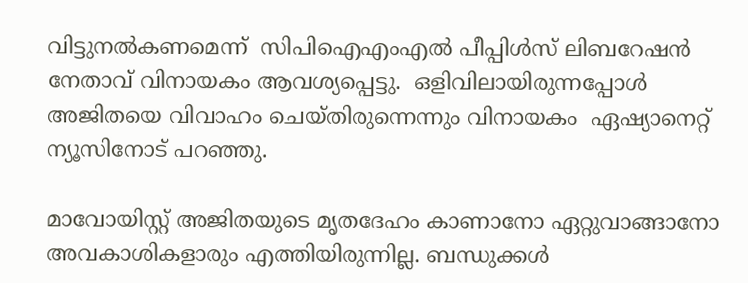വിട്ടുനല്‍കണമെന്ന്  സിപിഐഎംഎല്‍ പീപ്പിള്‍സ് ലിബറേഷന്‍ നേതാവ് വിനായകം ആവശ്യപ്പെട്ടു.  ഒളിവിലായിരുന്നപ്പോള്‍ അജിതയെ വിവാഹം ചെയ്‍തിരുന്നെന്നും വിനായകം  ഏഷ്യാനെറ്റ് ന്യൂസിനോട് പറഞ്ഞു.

മാവോയിസ്റ്റ് അജിതയുടെ മൃതദേഹം കാണാനോ ഏറ്റുവാങ്ങാനോ അവകാശികളാരും എത്തിയിരുന്നില്ല. ബന്ധുക്കള്‍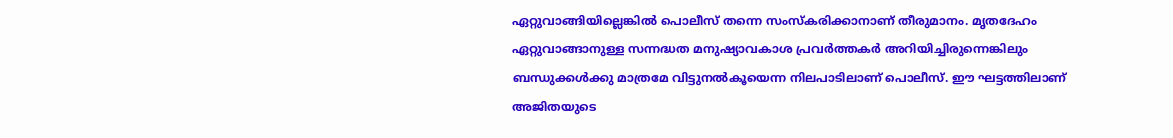ഏറ്റുവാങ്ങിയില്ലെങ്കില്‍ പൊലീസ് തന്നെ സംസ്‍കരിക്കാനാണ് തീരുമാനം. മൃതദേഹം ഏറ്റുവാങ്ങാനുള്ള സന്നദ്ധത മനുഷ്യാവകാശ പ്രവര്‍ത്തകര്‍ അറിയിച്ചിരുന്നെങ്കിലും ബന്ധുക്കള്‍ക്കു മാത്രമേ വിട്ടുനല്‍കൂയെന്ന നിലപാടിലാണ് പൊലീസ്. ഈ ഘട്ടത്തിലാണ് അജിതയുടെ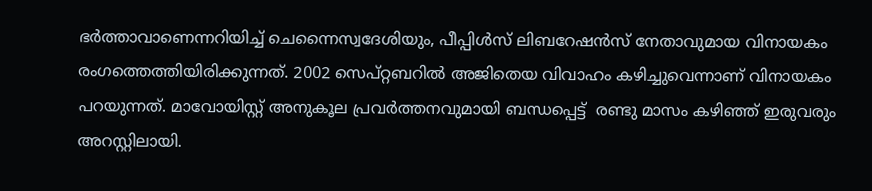ഭര്‍ത്താവാണെന്നറിയിച്ച് ചെന്നൈസ്വദേശിയും, പീപ്പിള്‍സ് ലിബറേഷന്‍സ് നേതാവുമായ വിനായകം രംഗത്തെത്തിയിരിക്കുന്നത്. 2002 സെപ്റ്റബറില്‍ അജിതെയ വിവാഹം കഴിച്ചുവെന്നാണ് വിനായകം പറയുന്നത്. മാവോയിസ്റ്റ് അനുകൂല പ്രവര്‍ത്തനവുമായി ബന്ധപ്പെട്ട്  രണ്ടു മാസം കഴിഞ്ഞ് ഇരുവരും അറസ്റ്റിലായി.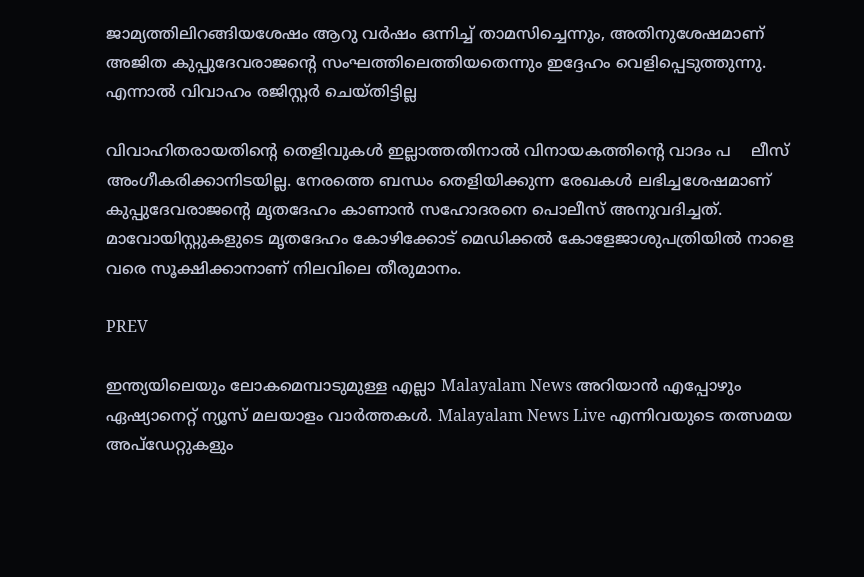ജാമ്യത്തിലിറങ്ങിയശേഷം ആറു വര്‍ഷം ഒന്നിച്ച് താമസിച്ചെന്നും, അതിനുശേഷമാണ് അജിത കുപ്പുദേവരാജന്‍റെ സംഘത്തിലെത്തിയതെന്നും ഇദ്ദേഹം വെളിപ്പെടുത്തുന്നു. എന്നാല്‍ വിവാഹം രജിസ്റ്റര്‍ ചെയ്‍തിട്ടില്ല

വിവാഹിതരായതിന്‍റെ തെളിവുകള്‍ ഇല്ലാത്തതിനാല്‍ വിനായകത്തിന്‍റെ വാദം പ    ലീസ് അംഗീകരിക്കാനിടയില്ല. നേരത്തെ ബന്ധം തെളിയിക്കുന്ന രേഖകള്‍ ലഭിച്ചശേഷമാണ് കുപ്പുദേവരാജന്‍റെ മൃതദേഹം കാണാന്‍ സഹോദരനെ പൊലീസ് അനുവദിച്ചത്.  മാവോയിസ്റ്റുകളുടെ മൃതദേഹം കോഴിക്കോട് മെഡിക്കല്‍ കോളേജാശുപത്രിയില്‍ നാളെ വരെ സൂക്ഷിക്കാനാണ് നിലവിലെ തീരുമാനം.

PREV

ഇന്ത്യയിലെയും ലോകമെമ്പാടുമുള്ള എല്ലാ Malayalam News അറിയാൻ എപ്പോഴും ഏഷ്യാനെറ്റ് ന്യൂസ് മലയാളം വാർത്തകൾ. Malayalam News Live എന്നിവയുടെ തത്സമയ അപ്‌ഡേറ്റുകളും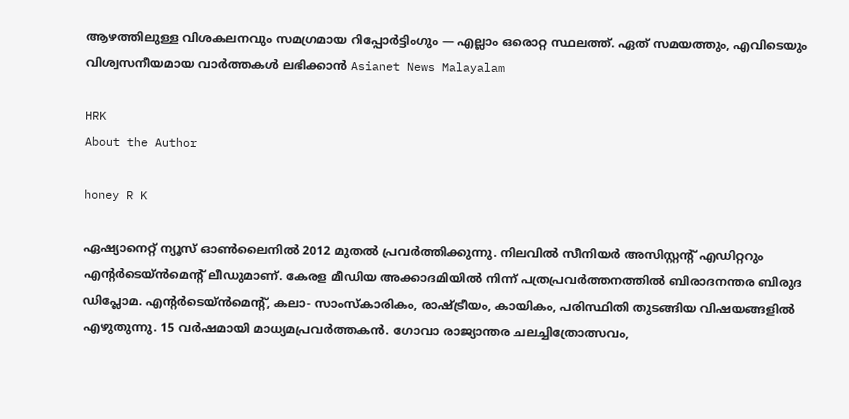ആഴത്തിലുള്ള വിശകലനവും സമഗ്രമായ റിപ്പോർട്ടിംഗും — എല്ലാം ഒരൊറ്റ സ്ഥലത്ത്. ഏത് സമയത്തും, എവിടെയും വിശ്വസനീയമായ വാർത്തകൾ ലഭിക്കാൻ Asianet News Malayalam

HRK
About the Author

honey R K

ഏഷ്യാനെറ്റ് ന്യൂസ് ഓണ്‍ലൈനില്‍ 2012 മുതല്‍ പ്രവര്‍ത്തിക്കുന്നു. നിലവില്‍ സീനിയര്‍ അസിസ്റ്റന്‍റ് എഡിറ്ററും എന്റര്‍ടെയ്‍ൻമെന്റ് ലീഡുമാണ്. കേരള മീഡിയ അക്കാദമിയില്‍ നിന്ന് പത്രപ്രവര്‍ത്തനത്തില്‍ ബിരാദനന്തര ബിരുദ ഡിപ്ലോമ. എന്റര്‍ടെയ്‍ൻമെന്റ്, കലാ- സാംസ്‍കാരികം, രാഷ്‍ട്രീയം, കായികം, പരിസ്ഥിതി തുടങ്ങിയ വിഷയങ്ങളില്‍ എഴുതുന്നു. 15 വര്‍ഷമായി മാധ്യമപ്രവര്‍ത്തകൻ. ഗോവാ രാജ്യാന്തര ചലച്ചിത്രോത്സവം,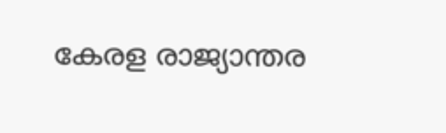കേരള രാജ്യാന്തര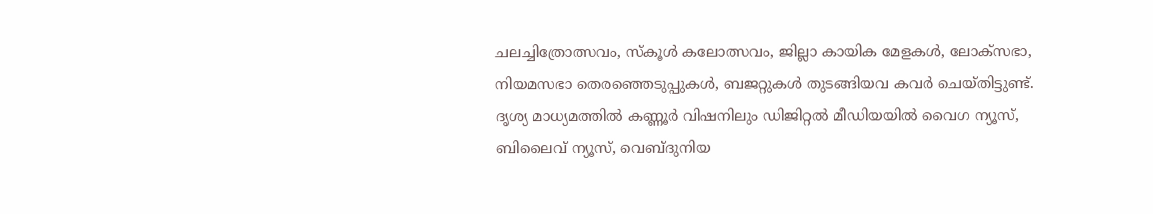ചലച്ചിത്രോത്സവം, സ്‍കൂള്‍ കലോത്സവം, ജില്ലാ കായിക മേളകള്‍, ലോക്സഭാ, നിയമസഭാ തെരഞ്ഞെടുപ്പുകള്‍, ബജറ്റുകള്‍ തുടങ്ങിയവ കവര്‍ ചെയ്‍തിട്ടുണ്ട്. ദൃശ്യ മാധ്യമത്തില്‍ കണ്ണൂര്‍ വിഷനിലും ഡിജിറ്റൽ മീഡിയയില്‍ വൈഗ ന്യൂസ്, ബിലൈവ് ന്യൂസ്, വെബ്‍ദുനിയ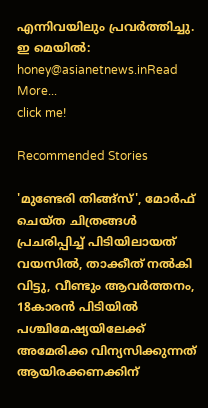എന്നിവയിലും പ്രവര്‍ത്തിച്ചു. ഇ മെയില്‍: honey@asianetnews.inRead More...
click me!

Recommended Stories

'മുണ്ടേരി തിങ്ങ്സ്', മോർഫ് ചെയ്ത ചിത്രങ്ങൾ പ്രചരിപ്പിച്ച് പിടിയിലായത് വയസിൽ, താക്കീത് നൽകി വിട്ടു, വീണ്ടും ആവ‍ർത്തനം, 18കാരൻ പിടിയിൽ
പശ്ചിമേഷ്യയിലേക്ക് അമേരിക്ക വിന്യസിക്കുന്നത് ആയിരക്കണക്കിന്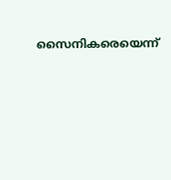സൈനികരെയെന്ന്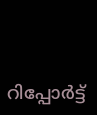റിപ്പോ‍ർട്ട്